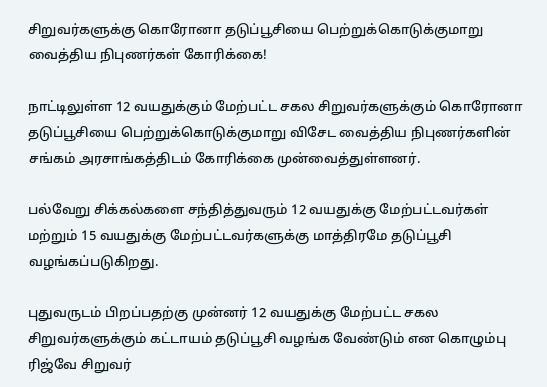சிறுவர்களுக்கு கொரோனா தடுப்பூசியை பெற்றுக்கொடுக்குமாறு வைத்திய நிபுணர்கள் கோரிக்கை!

நாட்டிலுள்ள 12 வயதுக்கும் மேற்பட்ட சகல சிறுவர்களுக்கும் கொரோனா தடுப்பூசியை பெற்றுக்கொடுக்குமாறு விசேட வைத்திய நிபுணர்களின் சங்கம் அரசாங்கத்திடம் கோரிக்கை முன்வைத்துள்ளனர்.

பல்வேறு சிக்கல்களை சந்தித்துவரும் 12 வயதுக்கு மேற்பட்டவர்கள் மற்றும் 15 வயதுக்கு மேற்பட்டவர்களுக்கு மாத்திரமே தடுப்பூசி வழங்கப்படுகிறது.

புதுவருடம் பிறப்பதற்கு முன்னர் 12 வயதுக்கு மேற்பட்ட சகல சிறுவர்களுக்கும் கட்டாயம் தடுப்பூசி வழங்க வேண்டும் என கொழும்பு ரிஜ்வே சிறுவர்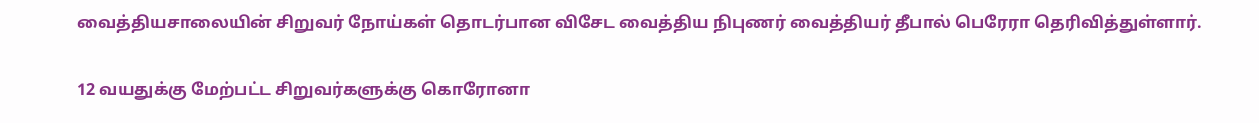வைத்தியசாலையின் சிறுவர் நோய்கள் தொடர்பான விசேட வைத்திய நிபுணர் வைத்தியர் தீபால் பெரேரா தெரிவித்துள்ளார்.

12 வயதுக்கு மேற்பட்ட சிறுவர்களுக்கு கொரோனா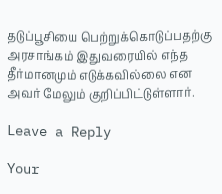தடுப்பூசியை பெற்றுக்கொடுப்பதற்கு அரசாங்கம் இதுவரையில் எந்த தீர்மானமும் எடுக்கவில்லை என அவர் மேலும் குறிப்பிட்டுள்ளார்.

Leave a Reply

Your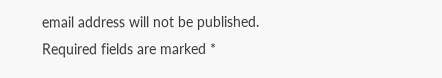email address will not be published. Required fields are marked *